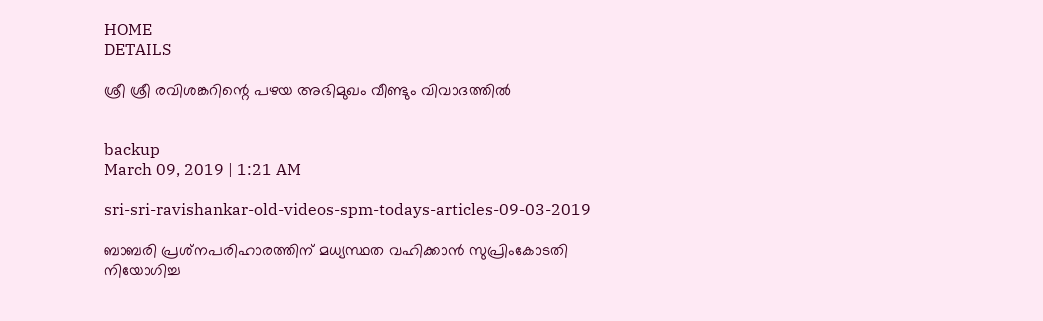HOME
DETAILS

ശ്രീ ശ്രീ രവിശങ്കറിന്റെ പഴയ അഭിമുഖം വീണ്ടും വിവാദത്തില്‍


backup
March 09, 2019 | 1:21 AM

sri-sri-ravishankar-old-videos-spm-todays-articles-09-03-2019

ബാബരി പ്രശ്‌നപരിഹാരത്തിന് മധ്യസ്ഥത വഹിക്കാന്‍ സുപ്രിംകോടതി നിയോഗിച്ച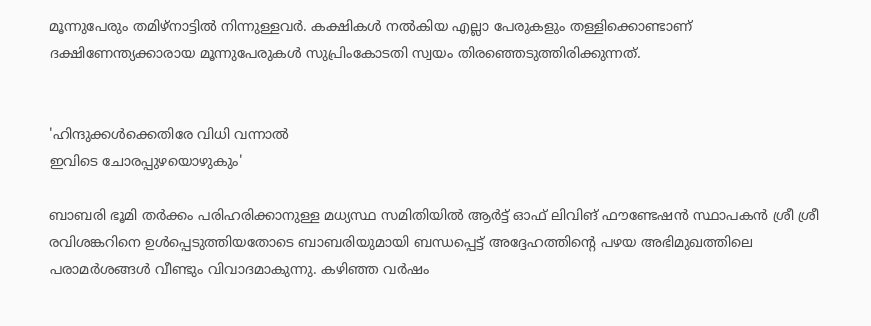മൂന്നുപേരും തമിഴ്‌നാട്ടില്‍ നിന്നുള്ളവര്‍. കക്ഷികള്‍ നല്‍കിയ എല്ലാ പേരുകളും തള്ളിക്കൊണ്ടാണ്
ദക്ഷിണേന്ത്യക്കാരായ മൂന്നുപേരുകള്‍ സുപ്രിംകോടതി സ്വയം തിരഞ്ഞെടുത്തിരിക്കുന്നത്.


'ഹിന്ദുക്കള്‍ക്കെതിരേ വിധി വന്നാല്‍
ഇവിടെ ചോരപ്പുഴയൊഴുകും'

ബാബരി ഭൂമി തര്‍ക്കം പരിഹരിക്കാനുള്ള മധ്യസ്ഥ സമിതിയില്‍ ആര്‍ട്ട് ഓഫ് ലിവിങ് ഫൗണ്ടേഷന്‍ സ്ഥാപകന്‍ ശ്രീ ശ്രീ രവിശങ്കറിനെ ഉള്‍പ്പെടുത്തിയതോടെ ബാബരിയുമായി ബന്ധപ്പെട്ട് അദ്ദേഹത്തിന്റെ പഴയ അഭിമുഖത്തിലെ പരാമര്‍ശങ്ങള്‍ വീണ്ടും വിവാദമാകുന്നു. കഴിഞ്ഞ വര്‍ഷം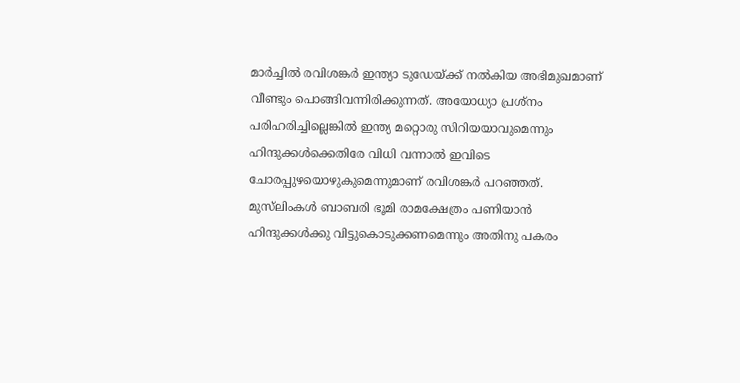മാര്‍ച്ചില്‍ രവിശങ്കര്‍ ഇന്ത്യാ ടുഡേയ്ക്ക് നല്‍കിയ അഭിമുഖമാണ് വീണ്ടും പൊങ്ങിവന്നിരിക്കുന്നത്. അയോധ്യാ പ്രശ്‌നം പരിഹരിച്ചില്ലെങ്കില്‍ ഇന്ത്യ മറ്റൊരു സിറിയയാവുമെന്നും ഹിന്ദുക്കള്‍ക്കെതിരേ വിധി വന്നാല്‍ ഇവിടെ ചോരപ്പുഴയൊഴുകുമെന്നുമാണ് രവിശങ്കര്‍ പറഞ്ഞത്.
മുസ്‌ലിംകള്‍ ബാബരി ഭൂമി രാമക്ഷേത്രം പണിയാന്‍ ഹിന്ദുക്കള്‍ക്കു വിട്ടുകൊടുക്കണമെന്നും അതിനു പകരം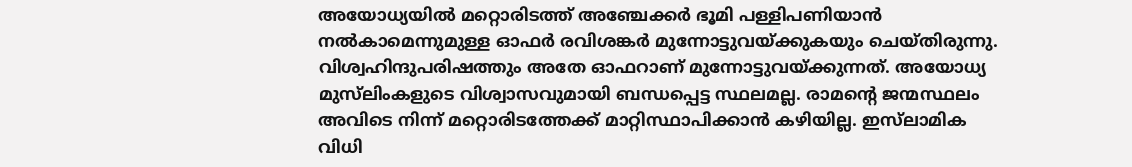അയോധ്യയില്‍ മറ്റൊരിടത്ത് അഞ്ചേക്കര്‍ ഭൂമി പള്ളിപണിയാന്‍ നല്‍കാമെന്നുമുള്ള ഓഫര്‍ രവിശങ്കര്‍ മുന്നോട്ടുവയ്ക്കുകയും ചെയ്തിരുന്നു. വിശ്വഹിന്ദുപരിഷത്തും അതേ ഓഫറാണ് മുന്നോട്ടുവയ്ക്കുന്നത്. അയോധ്യ മുസ്‌ലിംകളുടെ വിശ്വാസവുമായി ബന്ധപ്പെട്ട സ്ഥലമല്ല. രാമന്റെ ജന്മസ്ഥലം അവിടെ നിന്ന് മറ്റൊരിടത്തേക്ക് മാറ്റിസ്ഥാപിക്കാന്‍ കഴിയില്ല. ഇസ്‌ലാമിക വിധി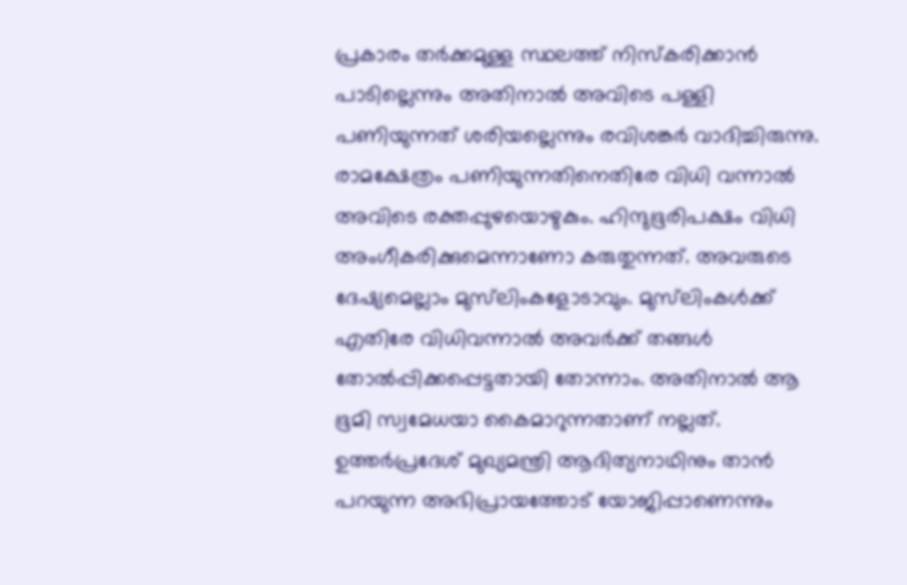പ്രകാരം തര്‍ക്കമുള്ള സ്ഥലത്ത് നിസ്‌കരിക്കാന്‍ പാടില്ലെന്നും അതിനാല്‍ അവിടെ പള്ളി പണിയുന്നത് ശരിയല്ലെന്നും രവിശങ്കര്‍ വാദിച്ചിരുന്നു.
രാമക്ഷേത്രം പണിയുന്നതിനെതിരേ വിധി വന്നാല്‍ അവിടെ രക്തപ്പുഴയൊഴുകും. ഹിന്ദുഭൂരിപക്ഷം വിധി അംഗീകരിക്കുമെന്നാണോ കരുതുന്നത്. അവരുടെ ദേഷ്യമെല്ലാം മുസ്‌ലിംകളോടാവും. മുസ്‌ലിംകള്‍ക്ക് എതിരേ വിധിവന്നാല്‍ അവര്‍ക്ക് തങ്ങള്‍ തോല്‍പ്പിക്കപ്പെട്ടതായി തോന്നാം. അതിനാല്‍ ആ ഭൂമി സ്വമേധയാ കൈമാറുന്നതാണ് നല്ലത്. ഉത്തര്‍പ്രദേശ് മുഖ്യമന്ത്രി ആദിത്യനാഥിനും താന്‍ പറയുന്ന അഭിപ്രായത്തോട് യോജിപ്പാണെന്നും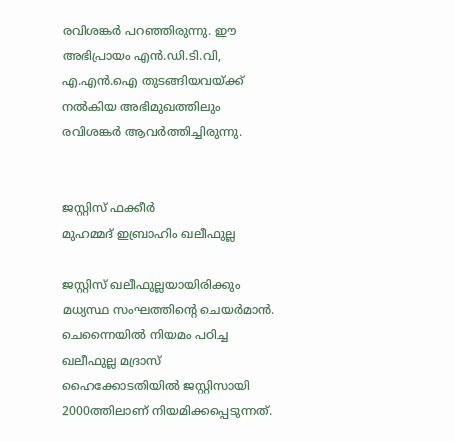രവിശങ്കര്‍ പറഞ്ഞിരുന്നു. ഈ അഭിപ്രായം എന്‍.ഡി.ടി.വി, എ.എന്‍.ഐ തുടങ്ങിയവയ്ക്ക് നല്‍കിയ അഭിമുഖത്തിലും രവിശങ്കര്‍ ആവര്‍ത്തിച്ചിരുന്നു.


ജസ്റ്റിസ് ഫക്കീര്‍
മുഹമ്മദ് ഇബ്രാഹിം ഖലീഫുല്ല

ജസ്റ്റിസ് ഖലീഫുല്ലയായിരിക്കും മധ്യസ്ഥ സംഘത്തിന്റെ ചെയര്‍മാന്‍. ചെന്നൈയില്‍ നിയമം പഠിച്ച ഖലീഫുല്ല മദ്രാസ് ഹൈക്കോടതിയില്‍ ജസ്റ്റിസായി 2000ത്തിലാണ് നിയമിക്കപ്പെടുന്നത്.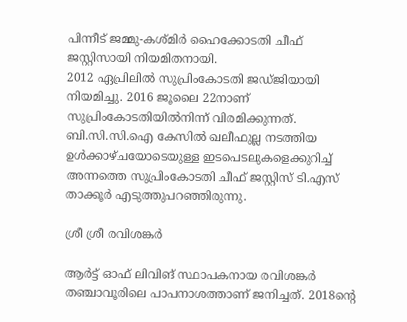പിന്നീട് ജമ്മു-കശ്മിര്‍ ഹൈക്കോടതി ചീഫ് ജസ്റ്റിസായി നിയമിതനായി.
2012 ഏപ്രിലില്‍ സുപ്രിംകോടതി ജഡ്ജിയായി നിയമിച്ചു. 2016 ജൂലൈ 22നാണ് സുപ്രിംകോടതിയില്‍നിന്ന് വിരമിക്കുന്നത്. ബി.സി.സി.ഐ കേസില്‍ ഖലീഫുല്ല നടത്തിയ ഉള്‍ക്കാഴ്ചയോടെയുള്ള ഇടപെടലുകളെക്കുറിച്ച് അന്നത്തെ സുപ്രിംകോടതി ചീഫ് ജസ്റ്റിസ് ടി.എസ് താക്കൂര്‍ എടുത്തുപറഞ്ഞിരുന്നു.

ശ്രീ ശ്രീ രവിശങ്കര്‍

ആര്‍ട്ട് ഓഫ് ലിവിങ് സ്ഥാപകനായ രവിശങ്കര്‍ തഞ്ചാവൂരിലെ പാപനാശത്താണ് ജനിച്ചത്. 2018ന്റെ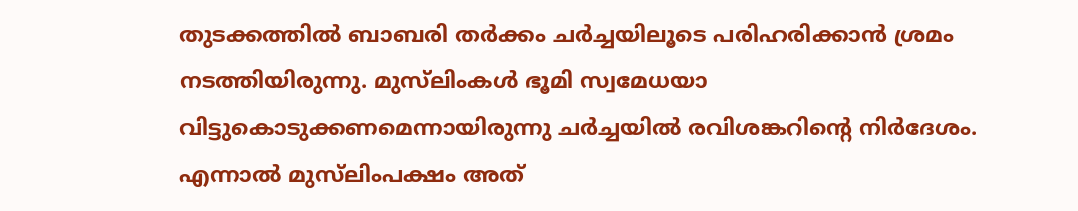തുടക്കത്തില്‍ ബാബരി തര്‍ക്കം ചര്‍ച്ചയിലൂടെ പരിഹരിക്കാന്‍ ശ്രമം നടത്തിയിരുന്നു. മുസ്‌ലിംകള്‍ ഭൂമി സ്വമേധയാ വിട്ടുകൊടുക്കണമെന്നായിരുന്നു ചര്‍ച്ചയില്‍ രവിശങ്കറിന്റെ നിര്‍ദേശം.
എന്നാല്‍ മുസ്‌ലിംപക്ഷം അത്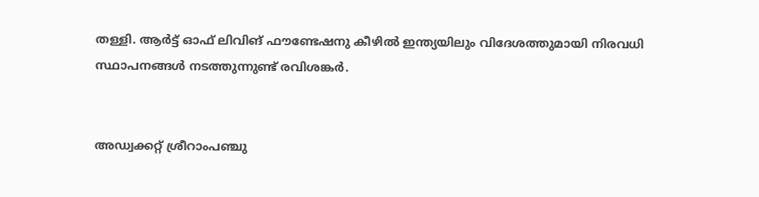തള്ളി. ആര്‍ട്ട് ഓഫ് ലിവിങ് ഫൗണ്ടേഷനു കീഴില്‍ ഇന്ത്യയിലും വിദേശത്തുമായി നിരവധി സ്ഥാപനങ്ങള്‍ നടത്തുന്നുണ്ട് രവിശങ്കര്‍.


അഡ്വക്കറ്റ് ശ്രീറാംപഞ്ചു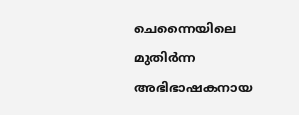ചെന്നൈയിലെ മുതിര്‍ന്ന അഭിഭാഷകനായ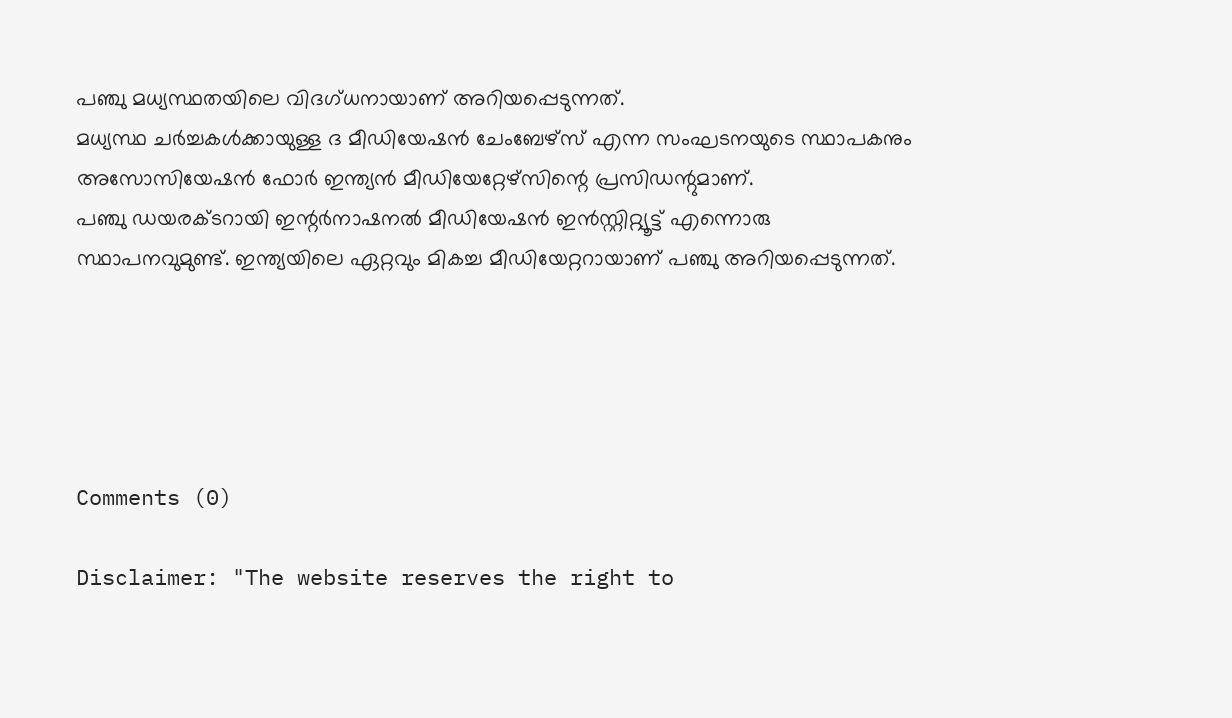പഞ്ചു മധ്യസ്ഥതയിലെ വിദഗ്ധനായാണ് അറിയപ്പെടുന്നത്.
മധ്യസ്ഥ ചര്‍ച്ചകള്‍ക്കായുള്ള ദ മീഡിയേഷന്‍ ചേംബേഴ്‌സ് എന്ന സംഘടനയുടെ സ്ഥാപകനും അസോസിയേഷന്‍ ഫോര്‍ ഇന്ത്യന്‍ മീഡിയേറ്റേഴ്‌സിന്റെ പ്രസിഡന്റുമാണ്.
പഞ്ചു ഡയരക്ടറായി ഇന്റര്‍നാഷനല്‍ മീഡിയേഷന്‍ ഇന്‍സ്റ്റിറ്റ്യൂട്ട് എന്നൊരു സ്ഥാപനവുമുണ്ട്. ഇന്ത്യയിലെ ഏറ്റവും മികച്ച മീഡിയേറ്ററായാണ് പഞ്ചു അറിയപ്പെടുന്നത്.





Comments (0)

Disclaimer: "The website reserves the right to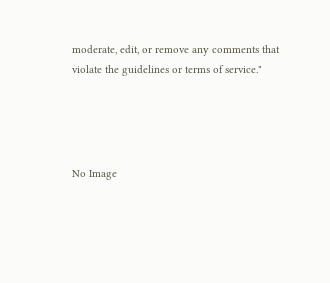moderate, edit, or remove any comments that violate the guidelines or terms of service."




No Image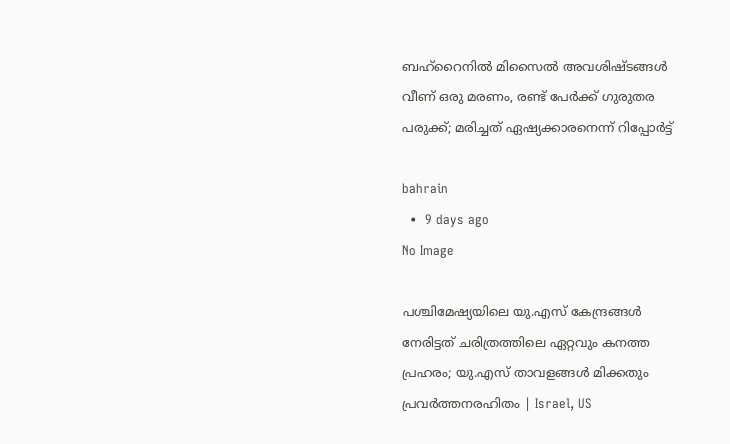ബഹ്‌റൈനില്‍ മിസൈല്‍ അവശിഷ്ടങ്ങള്‍ വീണ് ഒരു മരണം, രണ്ട് പേര്‍ക്ക് ഗുരുതര പരുക്ക്; മരിച്ചത് ഏഷ്യക്കാരനെന്ന് റിപ്പോര്‍ട്ട്

bahrain
  •  9 days ago
No Image

പശ്ചിമേഷ്യയിലെ യു.എസ് കേന്ദ്രങ്ങള്‍ നേരിട്ടത് ചരിത്രത്തിലെ ഏറ്റവും കനത്ത പ്രഹരം; യു.എസ് താവളങ്ങള്‍ മിക്കതും പ്രവര്‍ത്തനരഹിതം | Israel, US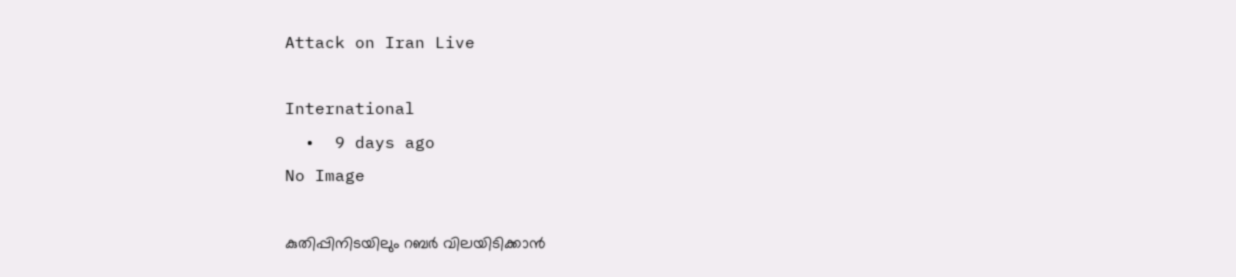Attack on Iran Live

International
  •  9 days ago
No Image

കുതിപ്പിനിടയിലും റബര്‍ വിലയിടിക്കാന്‍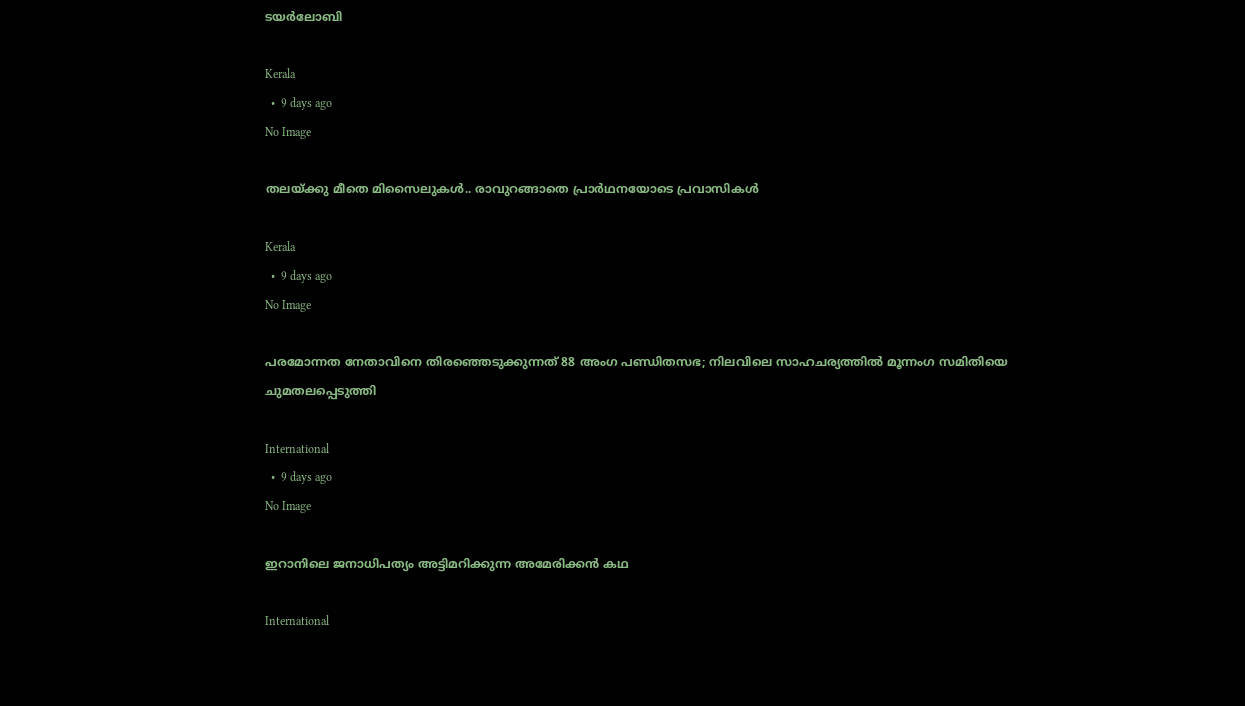ടയര്‍ലോബി

Kerala
  •  9 days ago
No Image

തലയ്ക്കു മീതെ മിസൈലുകള്‍.. രാവുറങ്ങാതെ പ്രാര്‍ഥനയോടെ പ്രവാസികള്‍

Kerala
  •  9 days ago
No Image

പരമോന്നത നേതാവിനെ തിരഞ്ഞെടുക്കുന്നത് 88 അംഗ പണ്ഡിതസഭ; നിലവിലെ സാഹചര്യത്തിൽ മൂന്നംഗ സമിതിയെ ചുമതലപ്പെടുത്തി

International
  •  9 days ago
No Image

ഇറാനിലെ ജനാധിപത്യം അട്ടിമറിക്കുന്ന അമേരിക്കൻ കഥ

International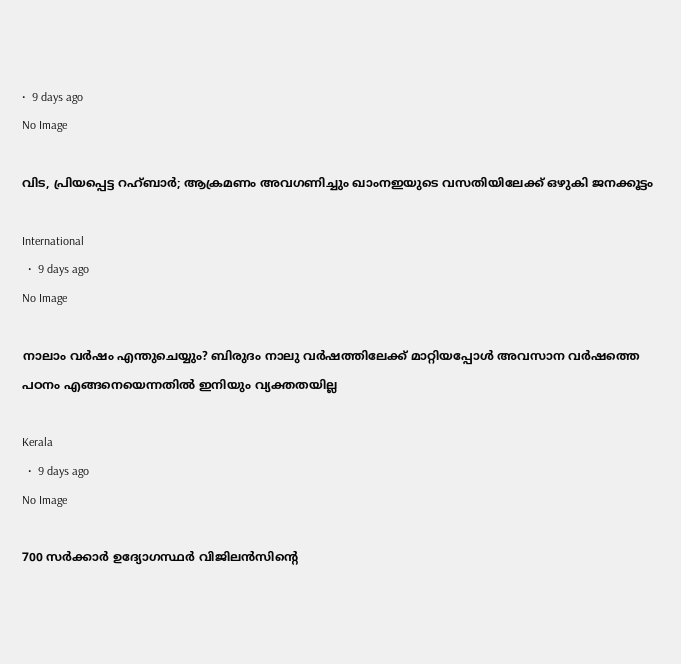•  9 days ago
No Image

വിട, പ്രിയപ്പെട്ട റഹ്ബാർ; ആക്രമണം അവഗണിച്ചും ഖാംനഇയുടെ വസതിയിലേക്ക് ഒഴുകി ജനക്കൂട്ടം

International
  •  9 days ago
No Image

നാലാം വർഷം എന്തുചെയ്യും? ബിരുദം നാലു വർഷത്തിലേക്ക് മാറ്റിയപ്പോൾ അവസാന വർഷത്തെ പഠനം എങ്ങനെയെന്നതിൽ ഇനിയും വ്യക്തതയില്ല

Kerala
  •  9 days ago
No Image

700 സർക്കാർ ഉദ്യോഗസ്ഥർ വിജിലൻസിൻ്റെ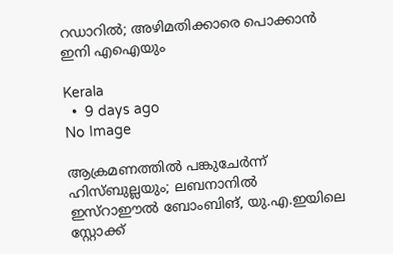റഡാറിൽ; അഴിമതിക്കാരെ പൊക്കാൻ ഇനി എഐയും

Kerala
  •  9 days ago
No Image

ആക്രമണത്തില്‍ പങ്കുചേര്‍ന്ന് ഹിസ്ബുല്ലയും; ലബനാനില്‍ ഇസ്‌റാഈല്‍ ബോംബിങ്, യു.എ.ഇയിലെ സ്റ്റോക്ക്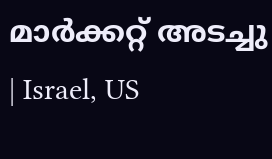മാര്‍ക്കറ്റ് അടച്ചു | Israel, US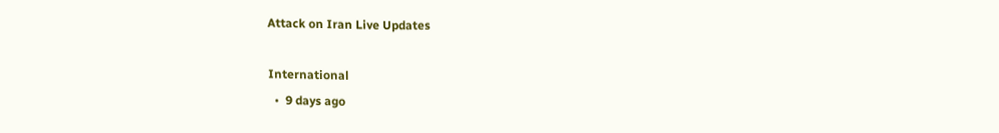Attack on Iran Live Updates

International
  •  9 days ago